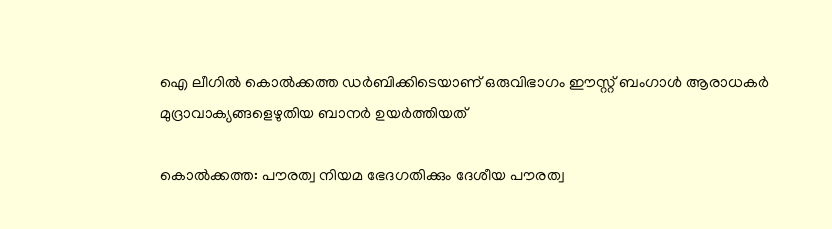ഐ ലീഗില്‍ കൊല്‍ക്കത്ത ഡര്‍ബിക്കിടെയാണ് ഒരുവിഭാഗം ഈസ്റ്റ് ബംഗാള്‍ ആരാധകര്‍ മുദ്രാവാക്യങ്ങളെഴുതിയ ബാനര്‍ ഉയര്‍ത്തിയത്

കൊല്‍ക്കത്ത: പൗരത്വ നിയമ ഭേദഗതിക്കും ദേശീയ പൗരത്വ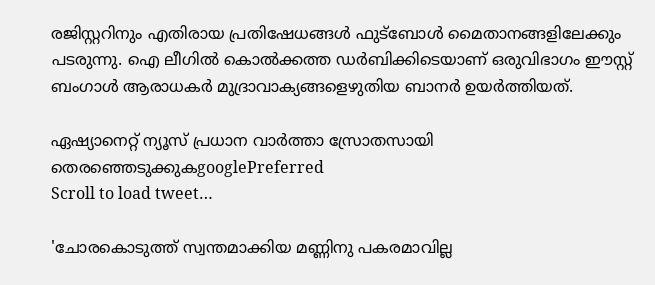രജിസ്റ്ററിനും എതിരായ പ്രതിഷേധങ്ങള്‍ ഫുട്ബോള്‍ മൈതാനങ്ങളിലേക്കും പടരുന്നു. ഐ ലീഗില്‍ കൊല്‍ക്കത്ത ഡര്‍ബിക്കിടെയാണ് ഒരുവിഭാഗം ഈസ്റ്റ് ബംഗാള്‍ ആരാധകര്‍ മുദ്രാവാക്യങ്ങളെഴുതിയ ബാനര്‍ ഉയര്‍ത്തിയത്.

ഏഷ്യാനെറ്റ് ന്യൂസ് പ്രധാന വാർത്താ സ്രോതസായി തെരഞ്ഞെടുക്കുകgooglePreferred
Scroll to load tweet…

'ചോരകൊടുത്ത് സ്വന്തമാക്കിയ മണ്ണിനു പകരമാവില്ല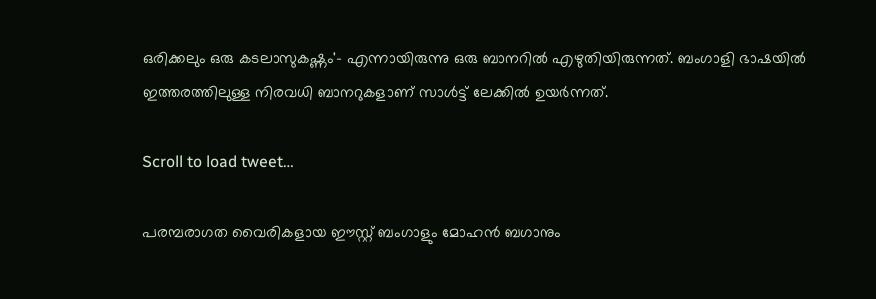ഒരിക്കലും ഒരു കടലാസുകഷ്ണം'- എന്നായിരുന്നു ഒരു ബാനറില്‍ എഴുതിയിരുന്നത്. ബംഗാളി ഭാഷയില്‍ ഇത്തരത്തിലുള്ള നിരവധി ബാനറുകളാണ് സാള്‍ട്ട് ലേക്കില്‍ ഉയര്‍ന്നത്.

Scroll to load tweet…

പരമ്പരാഗത വൈരികളായ ഈസ്റ്റ് ബംഗാളും മോഹന്‍ ബഗാനും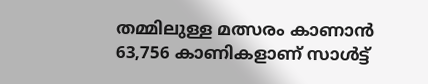തമ്മിലുള്ള മത്സരം കാണാന്‍ 63,756 കാണികളാണ് സാള്‍ട്ട്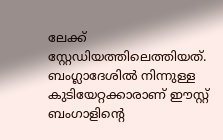ലേക്ക് സ്റ്റേഡിയത്തിലെത്തിയത്. ബംഗ്ലാദേശില്‍ നിന്നുള്ള കുടിയേറ്റക്കാരാണ് ഈസ്റ്റ് ബംഗാളിന്‍റെ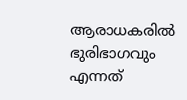ആരാധകരില്‍ ഭുരിഭാഗവും എന്നത്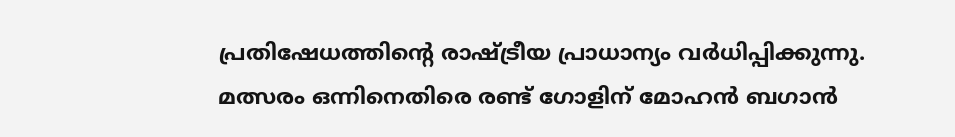പ്രതിഷേധത്തിന്‍റെ രാഷ്‌ട്രീയ പ്രാധാന്യം വര്‍ധിപ്പിക്കുന്നു. മത്സരം ഒന്നിനെതിരെ രണ്ട് ഗോളിന് മോഹന്‍ ബഗാന്‍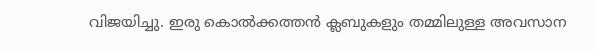വിജയിച്ചു. ഇരു കൊല്‍ക്കത്തന്‍ ക്ലബുകളും തമ്മിലുള്ള അവസാന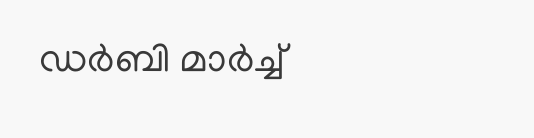ഡര്‍ബി മാര്‍ച്ച്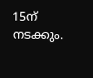15ന് നടക്കും.